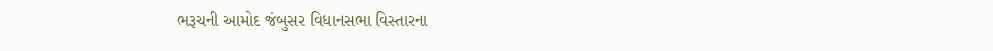ભરૂચની આમોદ જંબુસર વિધાનસભા વિસ્તારના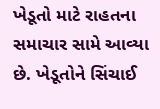ખેડૂતો માટે રાહતના સમાચાર સામે આવ્યા છે. ખેડૂતોને સિંચાઈ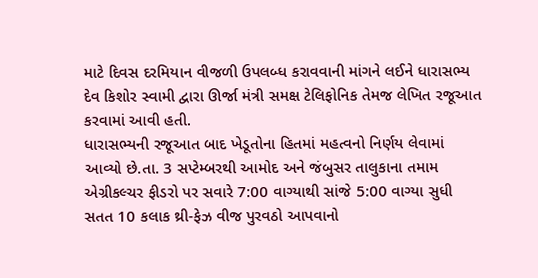માટે દિવસ દરમિયાન વીજળી ઉપલબ્ધ કરાવવાની માંગને લઈને ધારાસભ્ય દેવ કિશોર સ્વામી દ્વારા ઊર્જા મંત્રી સમક્ષ ટેલિફોનિક તેમજ લેખિત રજૂઆત કરવામાં આવી હતી.
ધારાસભ્યની રજૂઆત બાદ ખેડૂતોના હિતમાં મહત્વનો નિર્ણય લેવામાં આવ્યો છે.તા. 3 સપ્ટેમ્બરથી આમોદ અને જંબુસર તાલુકાના તમામ એગ્રીકલ્ચર ફીડરો પર સવારે 7:00 વાગ્યાથી સાંજે 5:00 વાગ્યા સુધી સતત 10 કલાક થ્રી-ફેઝ વીજ પુરવઠો આપવાનો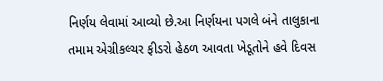નિર્ણય લેવામાં આવ્યો છે.આ નિર્ણયના પગલે બંને તાલુકાના તમામ એગ્રીકલ્ચર ફીડરો હેઠળ આવતા ખેડૂતોને હવે દિવસ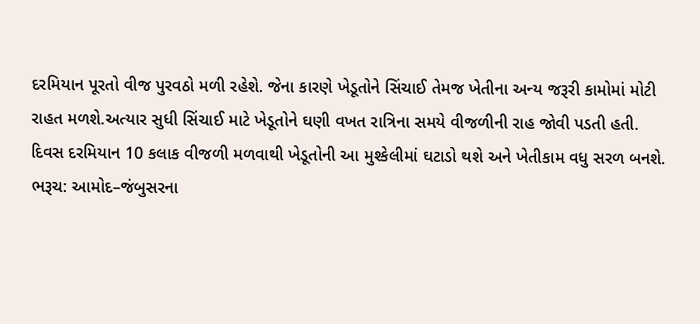દરમિયાન પૂરતો વીજ પુરવઠો મળી રહેશે. જેના કારણે ખેડૂતોને સિંચાઈ તેમજ ખેતીના અન્ય જરૂરી કામોમાં મોટી રાહત મળશે.અત્યાર સુધી સિંચાઈ માટે ખેડૂતોને ઘણી વખત રાત્રિના સમયે વીજળીની રાહ જોવી પડતી હતી. દિવસ દરમિયાન 10 કલાક વીજળી મળવાથી ખેડૂતોની આ મુશ્કેલીમાં ઘટાડો થશે અને ખેતીકામ વધુ સરળ બનશે.
ભરૂચ: આમોદ–જંબુસરના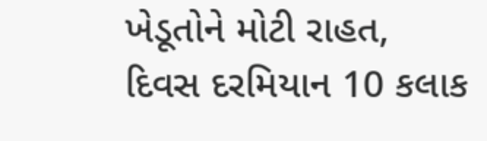ખેડૂતોને મોટી રાહત, દિવસ દરમિયાન 10 કલાક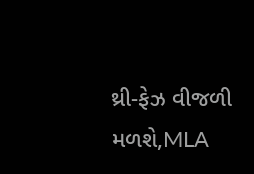થ્રી-ફેઝ વીજળી મળશે,MLA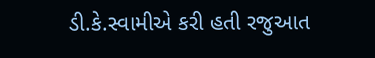ડી.કે.સ્વામીએ કરી હતી રજુઆત